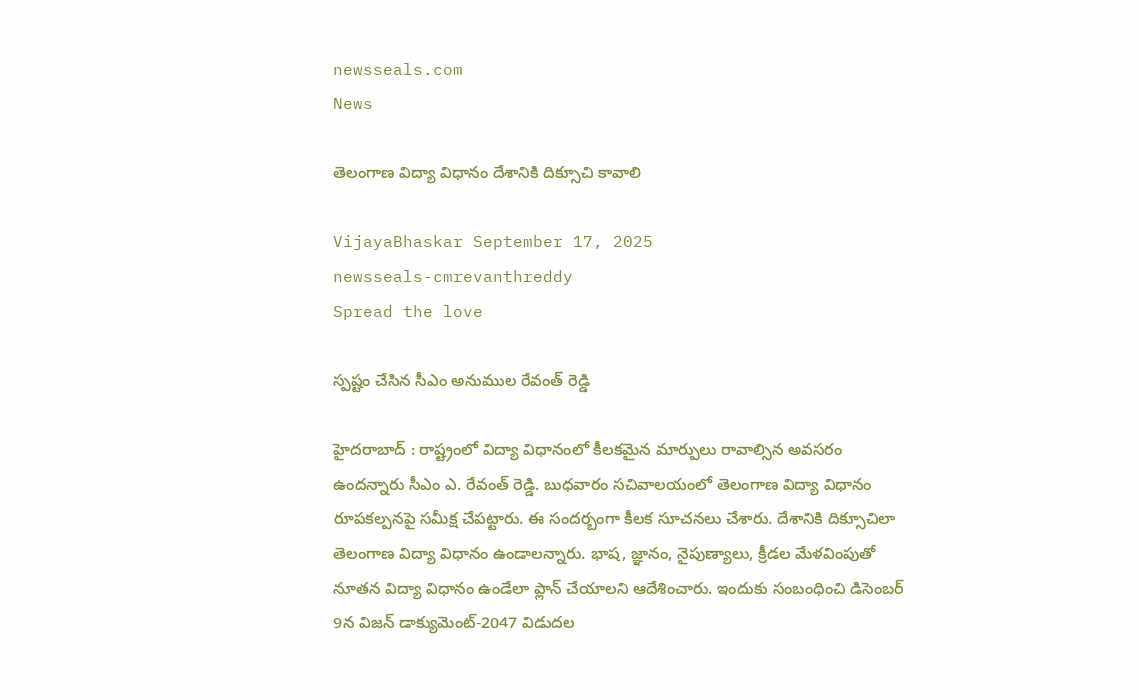newsseals.com
News

తెలంగాణ విద్యా విధానం దేశానికి దిక్సూచి కావాలి

VijayaBhaskar September 17, 2025
newsseals-cmrevanthreddy
Spread the love

స్ప‌ష్టం చేసిన సీఎం అనుముల రేవంత్ రెడ్డి

హైద‌రాబాద్ : రాష్ట్రంలో విద్యా విధానంలో కీల‌క‌మైన మార్పులు రావాల్సిన అవ‌స‌రం ఉంద‌న్నారు సీఎం ఎ. రేవంత్ రెడ్డి. బుధ‌వారం స‌చివాల‌యంలో తెలంగాణ విద్యా విధానం రూపకల్పనపై స‌మీక్ష చేప‌ట్టారు. ఈ సంద‌ర్బంగా కీల‌క సూచ‌న‌లు చేశారు. దేశానికి దిక్సూచిలా తెలంగాణ విద్యా విధానం ఉండాల‌న్నారు. భాష, జ్ఞానం, నైపుణ్యాలు, క్రీడల మేళవింపుతో నూతన విద్యా విధానం ఉండేలా ప్లాన్ చేయాల‌ని ఆదేశించారు. ఇందుకు సంబంధించి డిసెంబర్ 9న విజన్ డాక్యుమెంట్-2047 విడుదల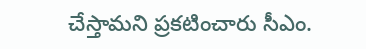చేస్తామ‌ని ప్ర‌క‌టించారు సీఎం.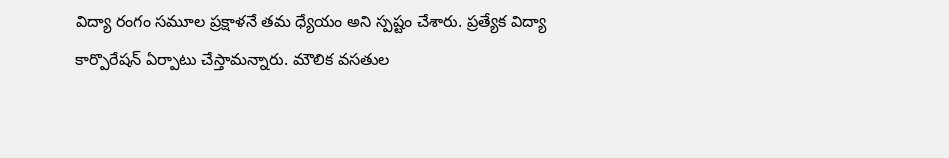విద్యా రంగం సమూల ప్రక్షాళనే త‌మ‌ ధ్యేయం అని స్ప‌ష్టం చేశారు. ప్రత్యేక విద్యా కార్పొరేషన్ ఏర్పాటు చేస్తామ‌న్నారు. మౌలిక వసతుల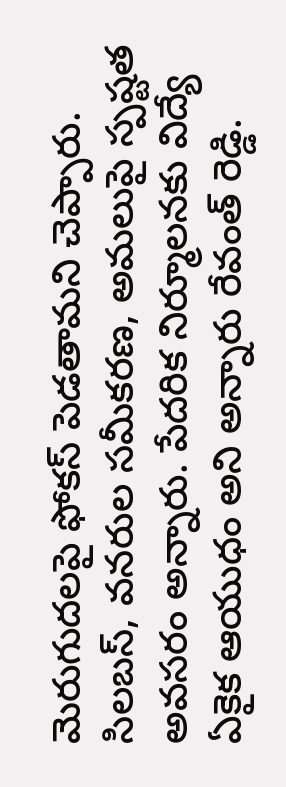మెరుగుదలపై ఫోకస్ పెడ‌తామ‌ని చెప్పారు. సిలబస్, వనరుల సమీకరణ, అమలుపై స్పష్టత అవసరం అన్నారు. పేదరిక నిర్మూలనకు విద్యే ఏకైక ఆయుధం అని అన్నారు రేవంత్ రెడ్డి.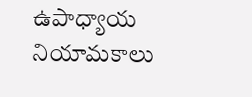ఉపాధ్యాయ నియామకాలు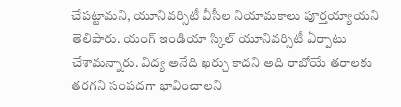చేపట్టామ‌ని, యూనివర్సిటీ వీసీల నియామకాలు పూర్తయ్యాయని తెలిపారు. యంగ్ ఇండియా స్కిల్ యూనివర్సిటీ ఏర్పాటు చేశామ‌న్నారు. విద్య అనేది ఖ‌ర్చు కాద‌ని అది రాబోయే త‌రాల‌కు త‌ర‌గ‌ని సంప‌ద‌గా భావించాల‌ని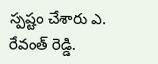స్ప‌ష్టం చేశారు ఎ. రేవంత్ రెడ్డి.